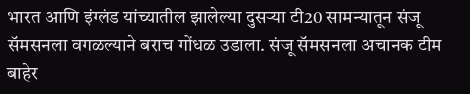भारत आणि इंग्लंड यांच्यातील झालेल्या दुसऱ्या टी20 सामन्यातून संजू सॅमसनला वगळल्याने बराच गोंधळ उडाला. संजू सॅमसनला अचानक टीम बाहेर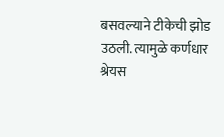बसवल्याने टीकेची झोड उठली. त्यामुळे कर्णधार श्रेयस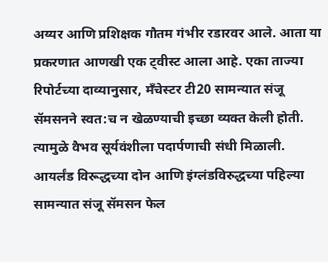अय्यर आणि प्रशिक्षक गौतम गंभीर रडारवर आले. आता या प्रकरणात आणखी एक ट्वीस्ट आला आहे. एका ताज्या रिपोर्टच्या दाव्यानुसार, मँचेस्टर टी20 सामन्यात संजू सॅमसनने स्वत:च न खेळण्याची इच्छा व्यक्त केली होती. त्यामुळे वैभव सूर्यवंशीला पदार्पणाची संधी मिळाली. आयर्लंड विरूद्धच्या दोन आणि इंग्लंडविरुद्धच्या पहिल्या सामन्यात संजू सॅमसन फेल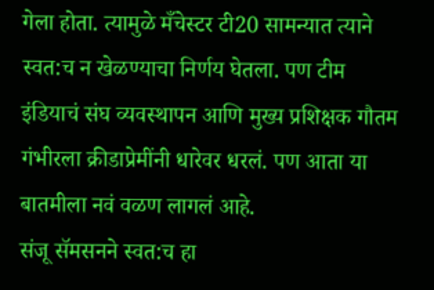गेला होता. त्यामुळे मँचेस्टर टी20 सामन्यात त्याने स्वत:च न खेळण्याचा निर्णय घेतला. पण टीम इंडियाचं संघ व्यवस्थापन आणि मुख्य प्रशिक्षक गौतम गंभीरला क्रीडाप्रेमींनी धारेवर धरलं. पण आता या बातमीला नवं वळण लागलं आहे.
संजू सॅमसनने स्वत:च हा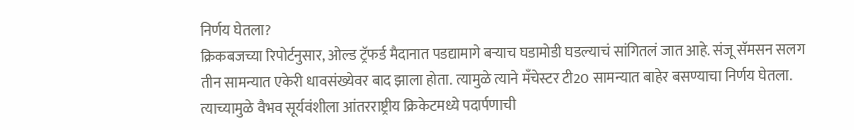निर्णय घेतला?
क्रिकबजच्या रिपोर्टनुसार, ओल्ड ट्रॅफर्ड मैदानात पडद्यामागे बऱ्याच घडामोडी घडल्याचं सांगितलं जात आहे. संजू सॅमसन सलग तीन सामन्यात एकेरी धावसंख्येवर बाद झाला होता. त्यामुळे त्याने मँचेस्टर टी20 सामन्यात बाहेर बसण्याचा निर्णय घेतला. त्याच्यामुळे वैभव सूर्यवंशीला आंतरराष्ट्रीय क्रिकेटमध्ये पदार्पणाची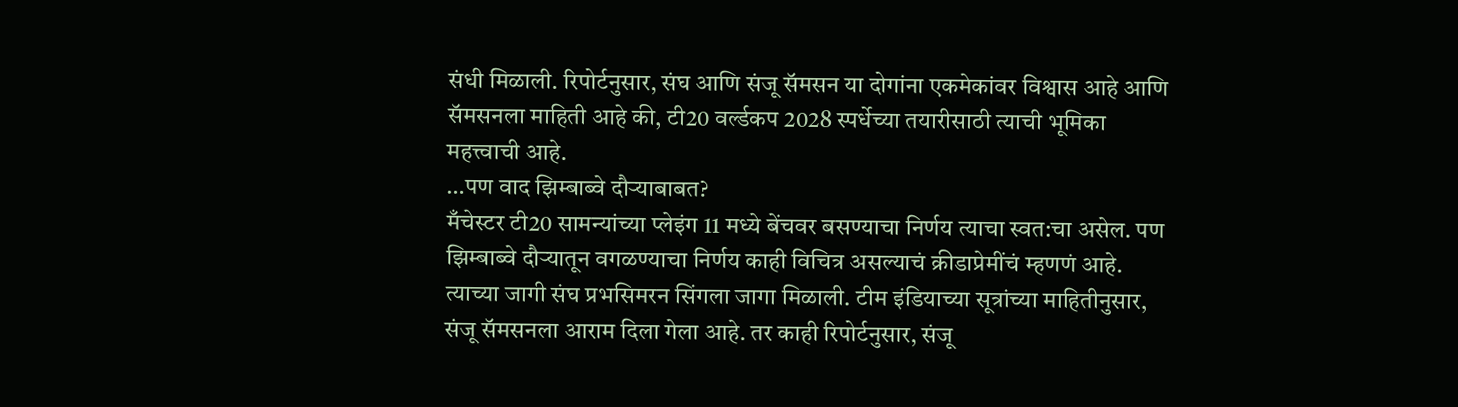संधी मिळाली. रिपोर्टनुसार, संघ आणि संजू सॅमसन या दोगांना एकमेकांवर विश्वास आहे आणि सॅमसनला माहिती आहे की, टी20 वर्ल्डकप 2028 स्पर्धेच्या तयारीसाठी त्याची भूमिका महत्त्वाची आहे.
…पण वाद झिम्बाब्वे दौऱ्याबाबत?
मँचेस्टर टी20 सामन्यांच्या प्लेइंग 11 मध्ये बेंचवर बसण्याचा निर्णय त्याचा स्वत:चा असेल. पण झिम्बाब्वे दौऱ्यातून वगळण्याचा निर्णय काही विचित्र असल्याचं क्रीडाप्रेमींचं म्हणणं आहे. त्याच्या जागी संघ प्रभसिमरन सिंगला जागा मिळाली. टीम इंडियाच्या सूत्रांच्या माहितीनुसार, संजू सॅमसनला आराम दिला गेला आहे. तर काही रिपोर्टनुसार, संजू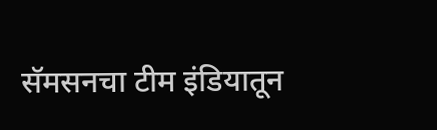सॅमसनचा टीम इंडियातून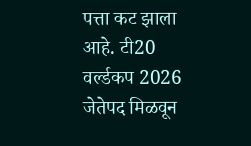पत्ता कट झाला आहे. टी20 वर्ल्डकप 2026 जेतेपद मिळवून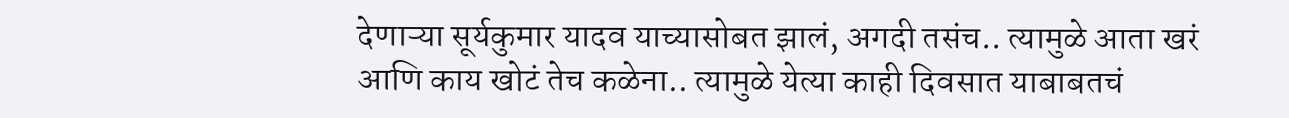देणाऱ्या सूर्यकुमार यादव याच्यासोबत झालं, अगदी तसंच.. त्यामुळे आता खरं आणि काय खोटं तेच कळेना.. त्यामुळे येत्या काही दिवसात याबाबतचं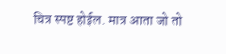चित्र स्पष्ट होईल. मात्र आता जो तो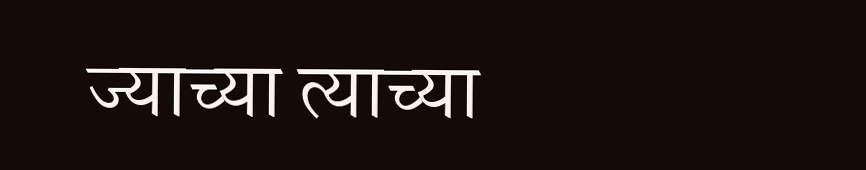ज्याच्या त्याच्या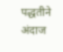पद्धतीने अंदाज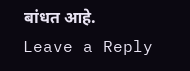बांधत आहे.
Leave a Reply